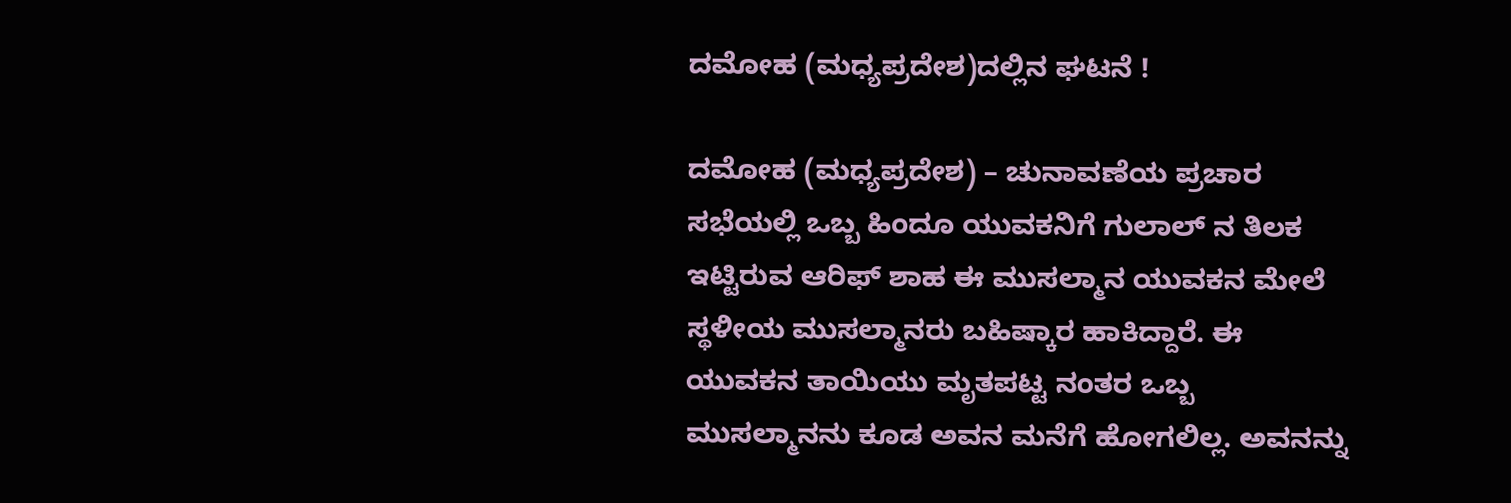ದಮೋಹ (ಮಧ್ಯಪ್ರದೇಶ)ದಲ್ಲಿನ ಘಟನೆ !

ದಮೋಹ (ಮಧ್ಯಪ್ರದೇಶ) – ಚುನಾವಣೆಯ ಪ್ರಚಾರ ಸಭೆಯಲ್ಲಿ ಒಬ್ಬ ಹಿಂದೂ ಯುವಕನಿಗೆ ಗುಲಾಲ್ ನ ತಿಲಕ ಇಟ್ಟಿರುವ ಆರಿಫ್ ಶಾಹ ಈ ಮುಸಲ್ಮಾನ ಯುವಕನ ಮೇಲೆ ಸ್ಥಳೀಯ ಮುಸಲ್ಮಾನರು ಬಹಿಷ್ಕಾರ ಹಾಕಿದ್ದಾರೆ. ಈ ಯುವಕನ ತಾಯಿಯು ಮೃತಪಟ್ಟ ನಂತರ ಒಬ್ಬ ಮುಸಲ್ಮಾನನು ಕೂಡ ಅವನ ಮನೆಗೆ ಹೋಗಲಿಲ್ಲ. ಅವನನ್ನು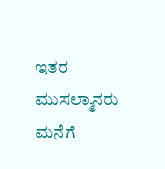ಇತರ ಮುಸಲ್ಮಾನರು ಮನೆಗೆ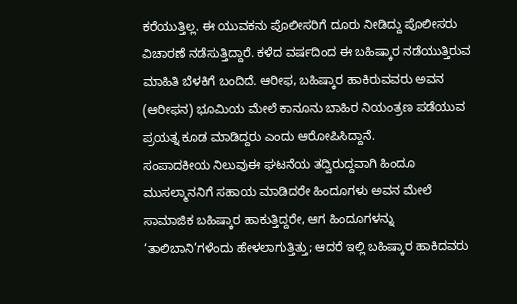ಕರೆಯುತ್ತಿಲ್ಲ. ಈ ಯುವಕನು ಪೊಲೀಸರಿಗೆ ದೂರು ನೀಡಿದ್ದು ಪೊಲೀಸರು ವಿಚಾರಣೆ ನಡೆಸುತ್ತಿದ್ದಾರೆ. ಕಳೆದ ವರ್ಷದಿಂದ ಈ ಬಹಿಷ್ಕಾರ ನಡೆಯುತ್ತಿರುವ ಮಾಹಿತಿ ಬೆಳಕಿಗೆ ಬಂದಿದೆ. ಆರೀಫ, ಬಹಿಷ್ಕಾರ ಹಾಕಿರುವವರು ಅವನ (ಆರೀಫನ) ಭೂಮಿಯ ಮೇಲೆ ಕಾನೂನು ಬಾಹಿರ ನಿಯಂತ್ರಣ ಪಡೆಯುವ ಪ್ರಯತ್ನ ಕೂಡ ಮಾಡಿದ್ದರು ಎಂದು ಆರೋಪಿಸಿದ್ದಾನೆ.
ಸಂಪಾದಕೀಯ ನಿಲುವುಈ ಘಟನೆಯ ತದ್ವಿರುದ್ದವಾಗಿ ಹಿಂದೂ ಮುಸಲ್ಮಾನನಿಗೆ ಸಹಾಯ ಮಾಡಿದರೇ ಹಿಂದೂಗಳು ಅವನ ಮೇಲೆ ಸಾಮಾಜಿಕ ಬಹಿಷ್ಕಾರ ಹಾಕುತ್ತಿದ್ದರೇ, ಆಗ ಹಿಂದೂಗಳನ್ನು ‘ತಾಲಿಬಾನಿ’ಗಳೆಂದು ಹೇಳಲಾಗುತ್ತಿತ್ತು; ಆದರೆ ಇಲ್ಲಿ ಬಹಿಷ್ಕಾರ ಹಾಕಿದವರು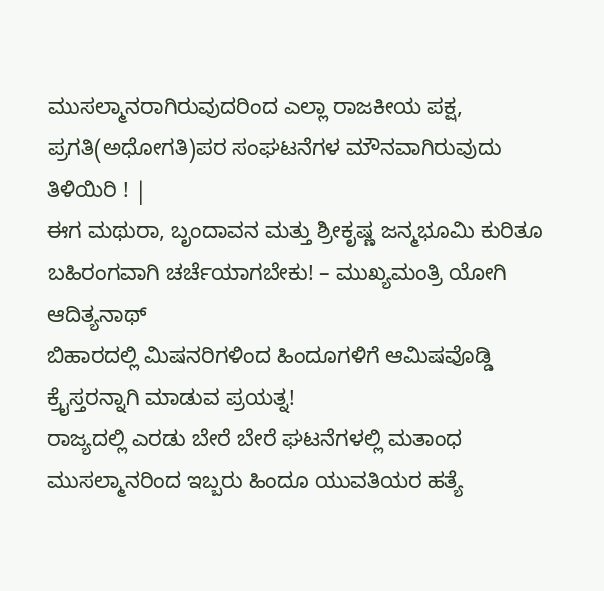ಮುಸಲ್ಮಾನರಾಗಿರುವುದರಿಂದ ಎಲ್ಲಾ ರಾಜಕೀಯ ಪಕ್ಷ, ಪ್ರಗತಿ(ಅಧೋಗತಿ)ಪರ ಸಂಘಟನೆಗಳ ಮೌನವಾಗಿರುವುದು ತಿಳಿಯಿರಿ ! |
ಈಗ ಮಥುರಾ, ಬೃಂದಾವನ ಮತ್ತು ಶ್ರೀಕೃಷ್ಣ ಜನ್ಮಭೂಮಿ ಕುರಿತೂ ಬಹಿರಂಗವಾಗಿ ಚರ್ಚೆಯಾಗಬೇಕು! – ಮುಖ್ಯಮಂತ್ರಿ ಯೋಗಿ ಆದಿತ್ಯನಾಥ್
ಬಿಹಾರದಲ್ಲಿ ಮಿಷನರಿಗಳಿಂದ ಹಿಂದೂಗಳಿಗೆ ಆಮಿಷವೊಡ್ಡಿ ಕ್ರೈಸ್ತರನ್ನಾಗಿ ಮಾಡುವ ಪ್ರಯತ್ನ!
ರಾಜ್ಯದಲ್ಲಿ ಎರಡು ಬೇರೆ ಬೇರೆ ಘಟನೆಗಳಲ್ಲಿ ಮತಾಂಧ ಮುಸಲ್ಮಾನರಿಂದ ಇಬ್ಬರು ಹಿಂದೂ ಯುವತಿಯರ ಹತ್ಯೆ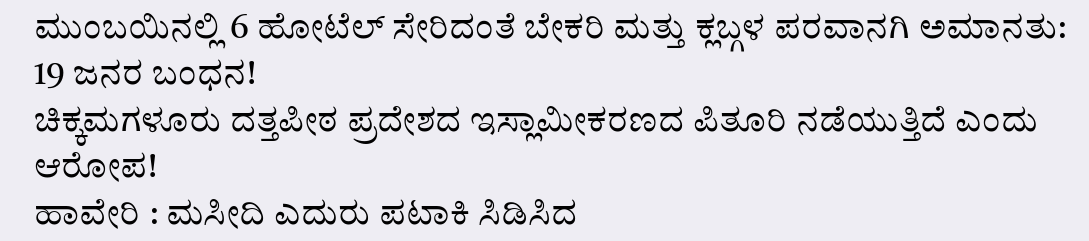ಮುಂಬಯಿನಲ್ಲಿ 6 ಹೋಟೆಲ್ ಸೇರಿದಂತೆ ಬೇಕರಿ ಮತ್ತು ಕ್ಲಬ್ಗಳ ಪರವಾನಗಿ ಅಮಾನತು: 19 ಜನರ ಬಂಧನ!
ಚಿಕ್ಕಮಗಳೂರು ದತ್ತಪೀಠ ಪ್ರದೇಶದ ಇಸ್ಲಾಮೀಕರಣದ ಪಿತೂರಿ ನಡೆಯುತ್ತಿದೆ ಎಂದು ಆರೋಪ!
ಹಾವೇರಿ : ಮಸೀದಿ ಎದುರು ಪಟಾಕಿ ಸಿಡಿಸಿದ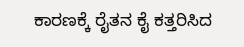ಕಾರಣಕ್ಕೆ ರೈತನ ಕೈ ಕತ್ತರಿಸಿದ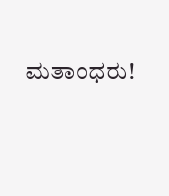ಮತಾಂಧರು!